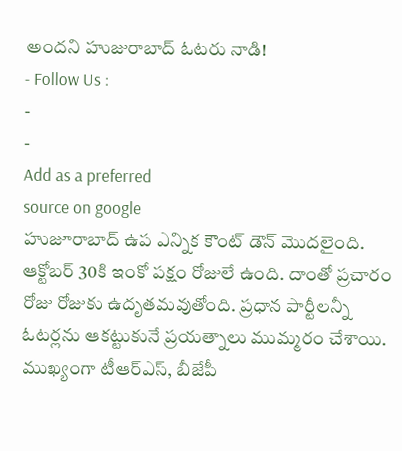అందని హుజురాబాద్ ఓటరు నాడి!
- Follow Us :
-
-
Add as a preferred
source on google
హుజూరాబాద్ ఉప ఎన్నిక కౌంట్ డౌన్ మొదలైంది. ఆక్టోబర్ 30కి ఇంకో పక్షం రోజులే ఉంది. దాంతో ప్రచారం రోజు రోజుకు ఉదృతమవుతోంది. ప్రధాన పార్టీలన్నీ ఓటర్లను ఆకట్టుకునే ప్రయత్నాలు ముమ్మరం చేశాయి. ముఖ్యంగా టీఆర్ఎస్, బీజేపీ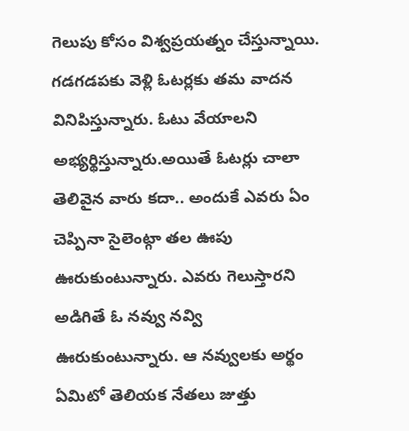గెలుపు కోసం విశ్వప్రయత్నం చేస్తున్నాయి. గడగడపకు వెళ్లి ఓటర్లకు తమ వాదన వినిపిస్తున్నారు. ఓటు వేయాలని అభ్యర్థిస్తున్నారు.అయితే ఓటర్లు చాలా తెలివైన వారు కదా.. అందుకే ఎవరు ఏం చెప్పినా సైలెంట్గా తల ఊపు ఊరుకుంటున్నారు. ఎవరు గెలుస్తారని అడిగితే ఓ నవ్వు నవ్వి ఊరుకుంటున్నారు. ఆ నవ్వులకు అర్థం ఏమిటో తెలియక నేతలు జుత్తు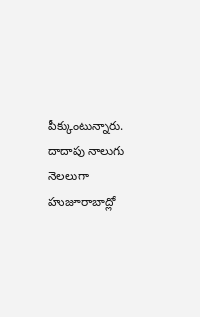పీక్కుంటున్నారు.
దాదాపు నాలుగు నెలలుగా హుజూరాబాద్లో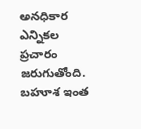అనధికార ఎన్నికల ప్రచారం జరుగుతోంది. బహూశ ఇంత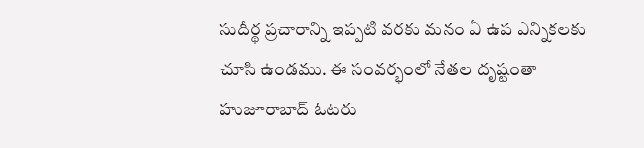సుదీర్థ ప్రచారాన్ని ఇప్పటి వరకు మనం ఏ ఉప ఎన్నికలకు చూసి ఉండము. ఈ సంవర్భంలో నేతల దృష్టంతా హుజూరాబాద్ ఓటరు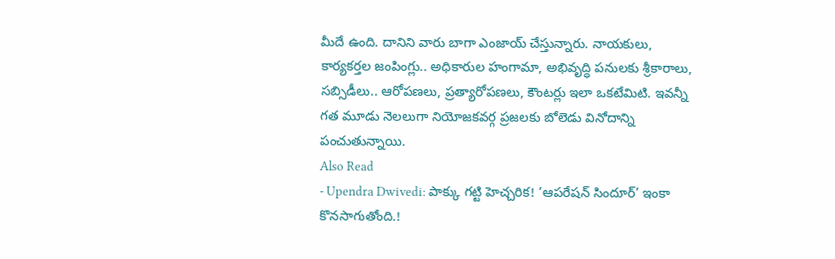మీదే ఉంది. దానిని వారు బాగా ఎంజాయ్ చేస్తున్నారు. నాయకులు, కార్యకర్తల జంపింగ్లు.. అధికారుల హంగామా, అభివృద్ధి పనులకు శ్రీకారాలు, సబ్సిడీలు.. ఆరోపణలు, ప్రత్యారోపణలు, కౌంటర్లు ఇలా ఒకటేమిటి. ఇవన్నీ గత మూడు నెలలుగా నియోజకవర్గ ప్రజలకు బోలెడు వినోదాన్ని పంచుతున్నాయి.
Also Read
- Upendra Dwivedi: పాక్కు గట్టి హెచ్చరిక! ‘ఆపరేషన్ సిందూర్’ ఇంకా కొనసాగుతోంది.!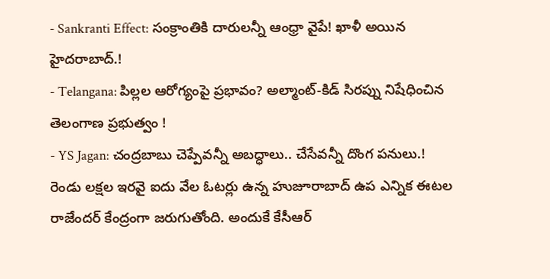- Sankranti Effect: సంక్రాంతికి దారులన్నీ ఆంధ్రా వైపే! ఖాళీ అయిన హైదరాబాద్.!
- Telangana: పిల్లల ఆరోగ్యంపై ప్రభావం? అల్మాంట్-కిడ్ సిరప్ను నిషేధించిన తెలంగాణ ప్రభుత్వం !
- YS Jagan: చంద్రబాబు చెప్పేవన్నీ అబద్ధాలు.. చేసేవన్నీ దొంగ పనులు.!
రెండు లక్షల ఇరవై ఐదు వేల ఓటర్లు ఉన్న హుజూరాబాద్ ఉప ఎన్నిక ఈటల రాజేందర్ కేంద్రంగా జరుగుతోంది. అందుకే కేసీఆర్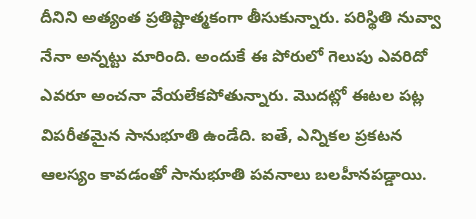దీనిని అత్యంత ప్రతిష్టాత్మకంగా తీసుకున్నారు. పరిస్థితి నువ్వా నేనా అన్నట్టు మారింది. అందుకే ఈ పోరులో గెలుపు ఎవరిదో ఎవరూ అంచనా వేయలేకపోతున్నారు. మొదట్లో ఈటల పట్ల విపరీతమైన సానుభూతి ఉండేది. ఐతే, ఎన్నికల ప్రకటన ఆలస్యం కావడంతో సానుభూతి పవనాలు బలహీనపడ్డాయి.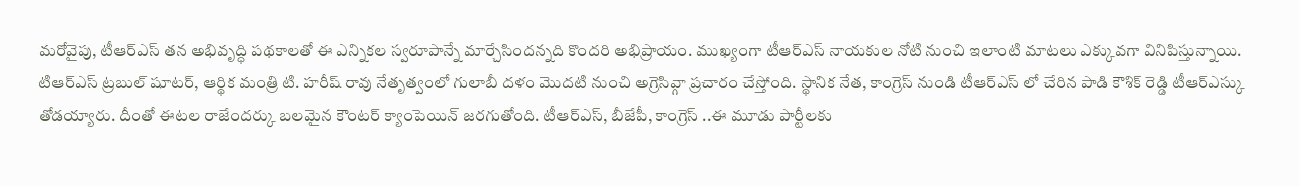మరోవైపు, టీఆర్ఎస్ తన అభివృద్ధి పథకాలతో ఈ ఎన్నికల స్వరూపాన్నే మార్చేసిందన్నది కొందరి అభిప్రాయం. ముఖ్యంగా టీఆర్ఎస్ నాయకుల నోటి నుంచి ఇలాంటి మాటలు ఎక్కువగా వినిపిస్తున్నాయి.
టిఆర్ఎస్ ట్రబుల్ షూటర్, ఆర్థిక మంత్రి టి. హరీష్ రావు నేతృత్వంలో గులాబీ దళం మొదటి నుంచి అగ్రెసివ్గా ప్రచారం చేస్తోంది. స్థానిక నేత, కాంగ్రెస్ నుండి టీఆర్ఎస్ లో చేరిన పాడి కౌశిక్ రెడ్డి టీఆర్ఎస్కు తోడయ్యారు. దీంతో ఈటల రాజేందర్కు బలమైన కౌంటర్ క్యాంపెయిన్ జరగుతోంది. టీఆర్ఎస్, బీజేపీ, కాంగ్రెస్ ..ఈ మూడు పార్టీలకు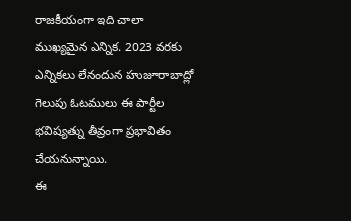రాజకీయంగా ఇది చాలా ముఖ్యమైన ఎన్నిక. 2023 వరకు ఎన్నికలు లేనందున హుజూరాబాద్లో గెలుపు ఓటములు ఈ పార్టీల భవిష్యత్ను తీవ్రంగా ప్రభావితం చేయనున్నాయి.
ఈ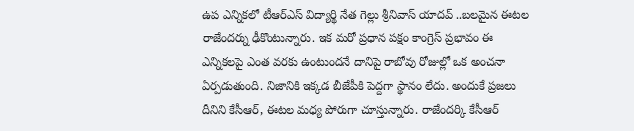ఉప ఎన్నికలో టీఆర్ఎస్ విద్యార్థి నేత గెల్లు శ్రీనివాస్ యాదవ్ ..బలమైన ఈటల రాజేందర్ను ఢీకొంటున్నారు. ఇక మరో ప్రధాన పక్షం కాంగ్రెస్ ప్రభావం ఈ ఎన్నికలపై ఎంత వరకు ఉంటుందనే దానిపై రాబోవు రోజుల్లో ఒక అంచనా ఏర్పడుతుంది. నిజానికి ఇక్కడ బీజేపీకి పెద్దగా స్థానం లేదు. అందుకే ప్రజలు దీనిని కేసీఆర్, ఈటల మధ్య పోరుగా చూస్తున్నారు. రాజేందర్కి కేసీఆర్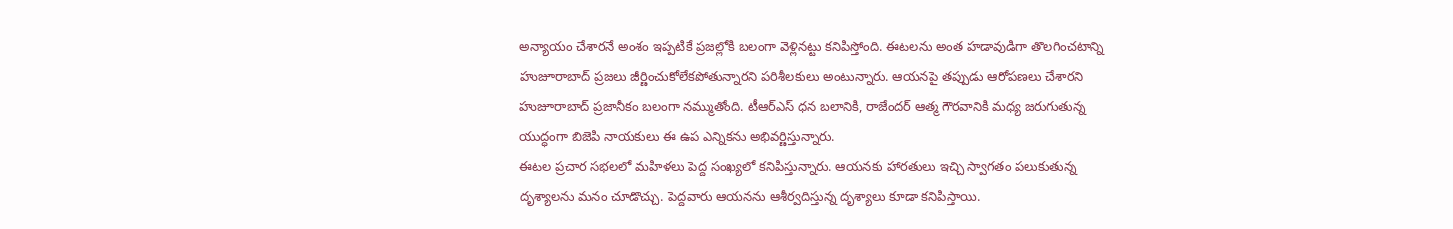అన్యాయం చేశారనే అంశం ఇప్పటికే ప్రజల్లోకి బలంగా వెళ్లినట్టు కనిపిస్తోంది. ఈటలను అంత హడావుడిగా తొలగించటాన్ని హుజూరాబాద్ ప్రజలు జీర్ణించుకోలేకపోతున్నారని పరిశీలకులు అంటున్నారు. ఆయనపై తప్పుడు ఆరోపణలు చేశారని హుజూరాబాద్ ప్రజానీకం బలంగా నమ్ముతోంది. టీఆర్ఎస్ ధన బలానికి, రాజేందర్ ఆత్మ గౌరవానికి మధ్య జరుగుతున్న యుద్ధంగా బిజెపి నాయకులు ఈ ఉప ఎన్నికను అభివర్ణిస్తున్నారు.
ఈటల ప్రచార సభలలో మహిళలు పెద్ద సంఖ్యలో కనిపిస్తున్నారు. ఆయనకు హారతులు ఇచ్చి స్వాగతం పలుకుతున్న దృశ్యాలను మనం చూడొచ్చు. పెద్దవారు ఆయనను ఆశీర్వదిస్తున్న దృశ్యాలు కూడా కనిపిస్తాయి.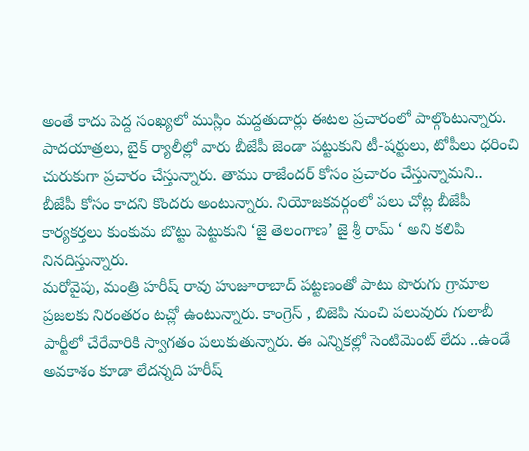అంతే కాదు పెద్ద సంఖ్యలో ముస్లిం మద్దతుదార్లు ఈటల ప్రచారంలో పాల్గొంటున్నారు. పాదయాత్రలు, బైక్ ర్యాలీల్లో వారు బీజేపీ జెండా పట్టుకుని టీ-షర్టులు, టోపీలు ధరించి చురుకుగా ప్రచారం చేస్తున్నారు. తాము రాజేందర్ కోసం ప్రచారం చేస్తున్నామని.. బీజేపీ కోసం కాదని కొందరు అంటున్నారు. నియోజకవర్గంలో పలు చోట్ల బీజేపీ కార్యకర్తలు కుంకుమ బొట్టు పెట్టుకుని ‘జై తెలంగాణ’ జై శ్రీ రామ్ ‘ అని కలిపి నినదిస్తున్నారు.
మరోవైపు, మంత్రి హరీష్ రావు హుజూరాబాద్ పట్టణంతో పాటు పొరుగు గ్రామాల ప్రజలకు నిరంతరం టచ్లో ఉంటున్నారు. కాంగ్రెస్ , బిజెపి నుంచి పలువురు గులాబీ పార్టీలో చేరేవారికి స్వాగతం పలుకుతున్నారు. ఈ ఎన్నికల్లో సెంటిమెంట్ లేదు ..ఉండే అవకాశం కూడా లేదన్నది హరీష్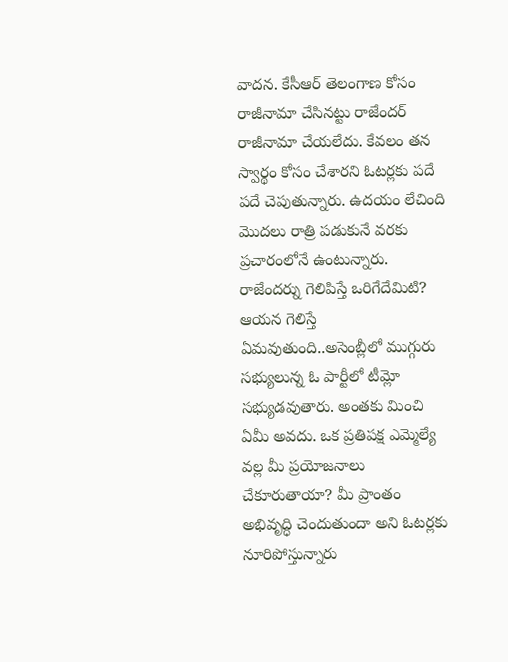వాదన. కేసీఆర్ తెలంగాణ కోసం రాజీనామా చేసినట్టు రాజేందర్ రాజీనామా చేయలేదు. కేవలం తన స్వార్థం కోసం చేశారని ఓటర్లకు పదే పదే చెపుతున్నారు. ఉదయం లేచింది మొదలు రాత్రి పడుకునే వరకు ప్రచారంలోనే ఉంటున్నారు.
రాజేందర్ను గెలిపిస్తే ఒరిగేదేమిటి? ఆయన గెలిస్తే ఏమవుతుంది..అసెంబ్లీలో ముగ్గురు సభ్యులున్న ఓ పార్టీలో టీమ్లో సభ్యుడవుతారు. అంతకు మించి ఏమీ అవదు. ఒక ప్రతిపక్ష ఎమ్మెల్యే వల్ల మీ ప్రయోజనాలు చేకూరుతాయా? మీ ప్రాంతం అభివృద్ధి చెందుతుందా అని ఓటర్లకు నూరిపోస్తున్నారు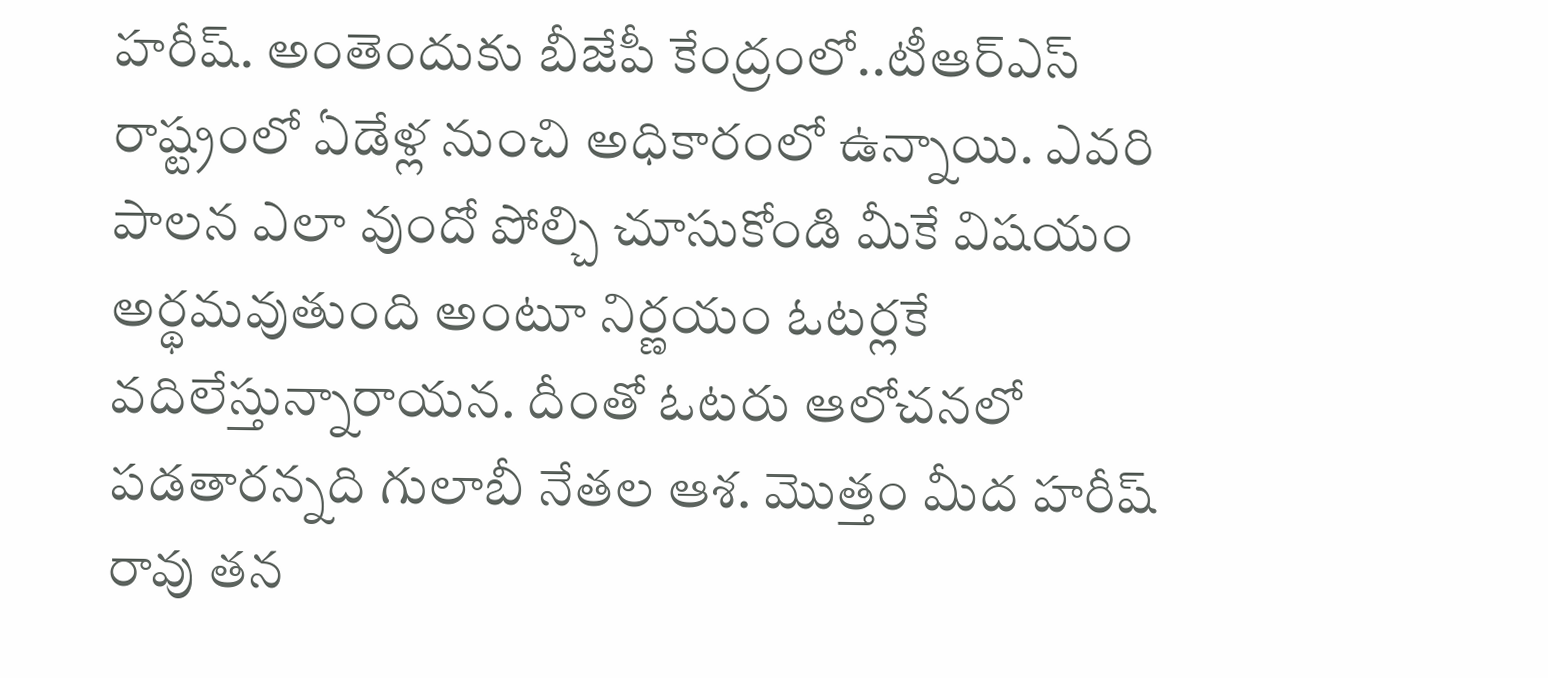హరీష్. అంతెందుకు బీజేపీ కేంద్రంలో..టీఆర్ఎస్ రాష్ట్రంలో ఏడేళ్ల నుంచి అధికారంలో ఉన్నాయి. ఎవరి పాలన ఎలా వుందో పోల్చి చూసుకోండి మీకే విషయం అర్థమవుతుంది అంటూ నిర్ణయం ఓటర్లకే వదిలేస్తున్నారాయన. దీంతో ఓటరు ఆలోచనలో పడతారన్నది గులాబీ నేతల ఆశ. మొత్తం మీద హరీష్ రావు తన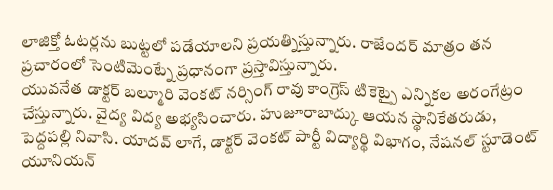లాజిక్తో ఓటర్లను బుట్టలో పడేయాలని ప్రయత్నిస్తున్నారు. రాజేందర్ మాత్రం తన ప్రచారంలో సెంటిమెంట్నే ప్రధానంగా ప్రస్తావిస్తున్నారు.
యువనేత డాక్టర్ బల్మూరి వెంకట్ నర్సింగ్ రావు కాంగ్రెస్ టికెట్పై ఎన్నికల అరంగేట్రం చేస్తున్నారు. వైద్య విద్య అభ్యసించారు. హుజూరాబాద్కు ఆయన స్థానికేతరుడు, పెద్దపల్లి నివాసి. యాదవ్ లాగే, డాక్టర్ వెంకట్ పార్టీ విద్యార్థి విభాగం, నేషనల్ స్టూడెంట్ యూనియన్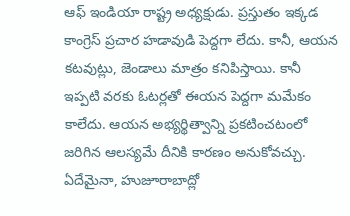ఆఫ్ ఇండియా రాష్ట్ర అధ్యక్షుడు. ప్రస్తుతం ఇక్కడ కాంగ్రెస్ ప్రచార హడావుడి పెద్దగా లేదు. కానీ, ఆయన కటవుట్లు, జెండాలు మాత్రం కనిపిస్తాయి. కానీ ఇప్పటి వరకు ఓటర్లతో ఈయన పెద్దగా మమేకం కాలేదు. ఆయన అభ్యర్థిత్వాన్ని ప్రకటించటంలో జరిగిన ఆలస్యమే దీనికి కారణం అనుకోవచ్చు.
ఏదేమైనా, హుజూరాబాద్లో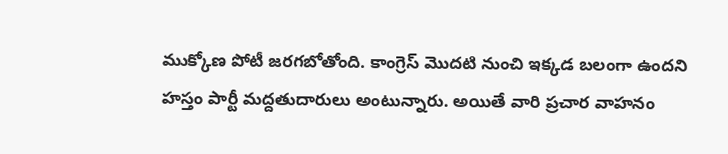ముక్కోణ పోటీ జరగబోతోంది. కాంగ్రెస్ మొదటి నుంచి ఇక్కడ బలంగా ఉందని హస్తం పార్టీ మద్దతుదారులు అంటున్నారు. అయితే వారి ప్రచార వాహనం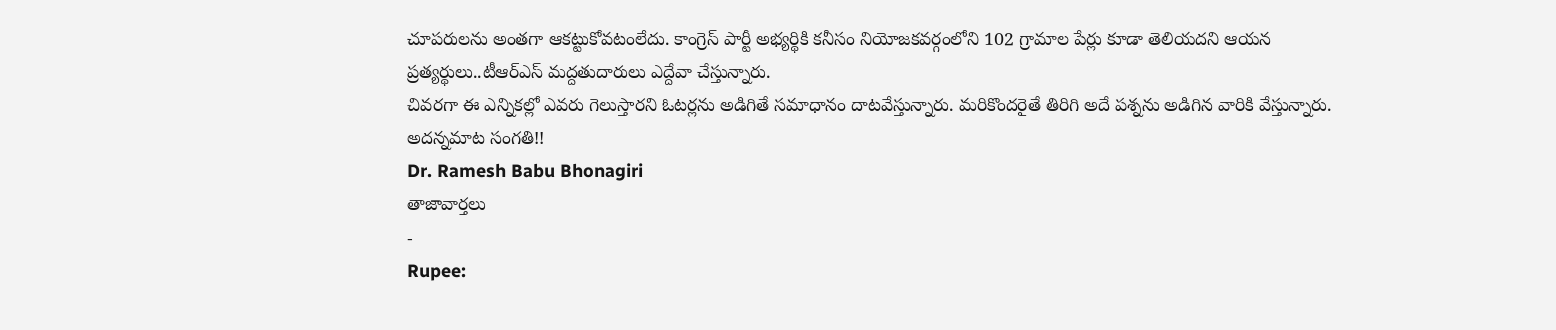చూపరులను అంతగా ఆకట్టుకోవటంలేదు. కాంగ్రెస్ పార్టీ అభ్యర్థికి కనీసం నియోజకవర్గంలోని 102 గ్రామాల పేర్లు కూడా తెలియదని ఆయన ప్రత్యర్థులు..టీఆర్ఎస్ మద్దతుదారులు ఎద్దేవా చేస్తున్నారు.
చివరగా ఈ ఎన్నికల్లో ఎవరు గెలుస్తారని ఓటర్లను అడిగితే సమాధానం దాటవేస్తున్నారు. మరికొందరైతే తిరిగి అదే పశ్నను అడిగిన వారికి వేస్తున్నారు. అదన్నమాట సంగతి!!
Dr. Ramesh Babu Bhonagiri
తాజావార్తలు
-
Rupee: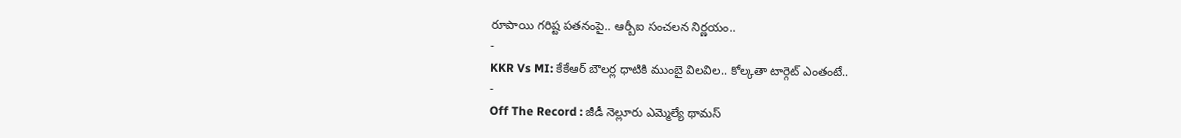రూపాయి గరిష్ట పతనంపై.. ఆర్బీఐ సంచలన నిర్ణయం..
-
KKR Vs MI: కేకేఆర్ బౌలర్ల ధాటికి ముంబై విలవిల.. కోల్కతా టార్గెట్ ఎంతంటే..
-
Off The Record : జీడీ నెల్లూరు ఎమ్మెల్యే థామస్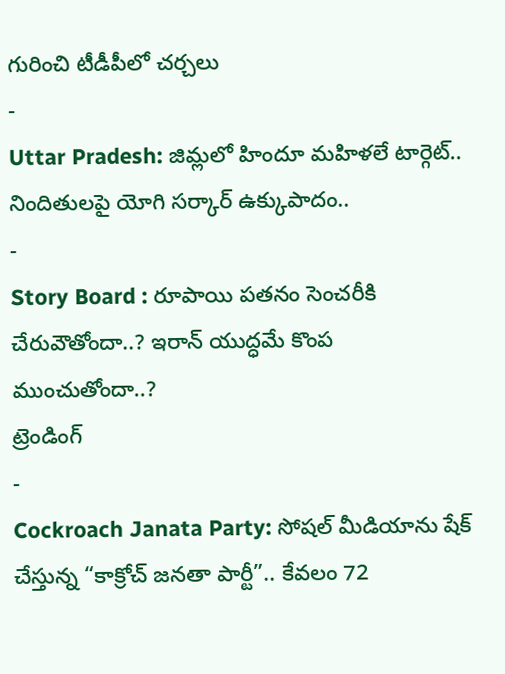గురించి టీడీపీలో చర్చలు
-
Uttar Pradesh: జిమ్లలో హిందూ మహిళలే టార్గెట్.. నిందితులపై యోగి సర్కార్ ఉక్కుపాదం..
-
Story Board : రూపాయి పతనం సెంచరీకి చేరువౌతోందా..? ఇరాన్ యుద్ధమే కొంప ముంచుతోందా..?
ట్రెండింగ్
-
Cockroach Janata Party: సోషల్ మీడియాను షేక్ చేస్తున్న “కాక్రోచ్ జనతా పార్టీ”.. కేవలం 72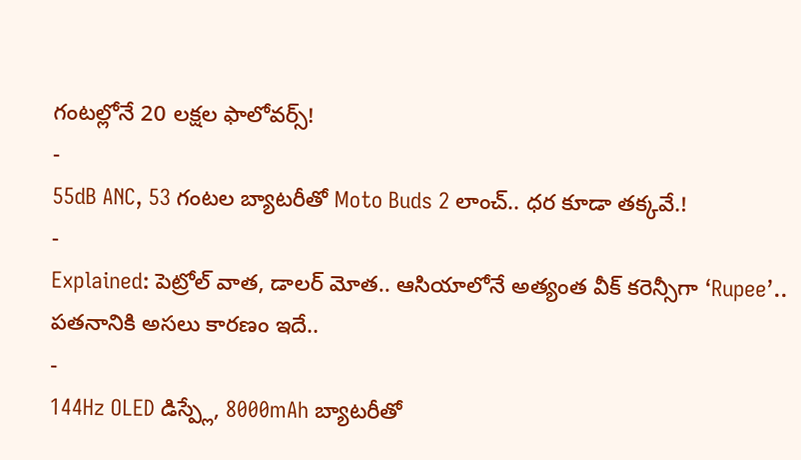గంటల్లోనే 20 లక్షల ఫాలోవర్స్!
-
55dB ANC, 53 గంటల బ్యాటరీతో Moto Buds 2 లాంచ్.. ధర కూడా తక్కవే.!
-
Explained: పెట్రోల్ వాత, డాలర్ మోత.. ఆసియాలోనే అత్యంత వీక్ కరెన్సీగా ‘Rupee’.. పతనానికి అసలు కారణం ఇదే..
-
144Hz OLED డిస్ప్లే, 8000mAh బ్యాటరీతో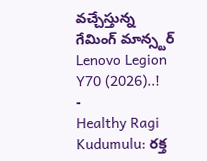వచ్చేస్తున్న గేమింగ్ మాన్స్టర్ Lenovo Legion Y70 (2026)..!
-
Healthy Ragi Kudumulu: రక్త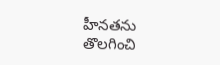హీనతను తొలగించి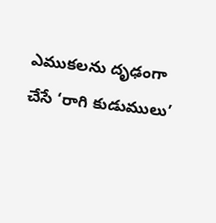ఎముకలను దృఢంగా చేసే ‘రాగి కుడుములు’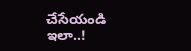చేసేయండి ఇలా..!